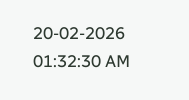20-02-2026 01:32:30 AM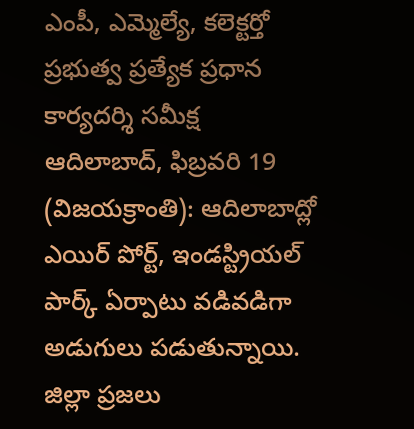ఎంపీ, ఎమ్మెల్యే, కలెక్టర్తో ప్రభుత్వ ప్రత్యేక ప్రధాన కార్యదర్శి సమీక్ష
ఆదిలాబాద్, ఫిబ్రవరి 19 (విజయక్రాంతి): ఆదిలాబాద్లో ఎయిర్ పోర్ట్, ఇండస్ట్రియల్ పార్క్ ఏర్పాటు వడివడిగా అడుగులు పడుతున్నాయి. జిల్లా ప్రజలు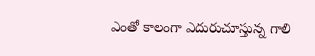ఎంతో కాలంగా ఎదురుచూస్తున్న గాలి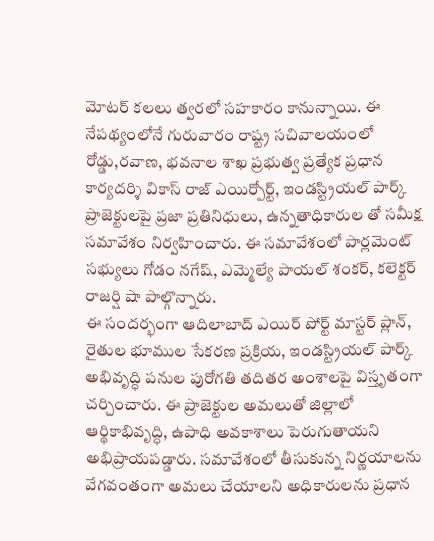మోటర్ కలలు త్వరలో సహకారం కానున్నాయి. ఈ నేపథ్యంలోనే గురువారం రాష్ట్ర సచివాలయంలో రోడ్డు,రవాణ, భవనాల శాఖ ప్రభుత్వ ప్రత్యేక ప్రధాన కార్యదర్శి వికాస్ రాజ్ ఎయిర్పోర్ట్, ఇండస్ట్రియల్ పార్క్ ప్రాజెక్టులపై ప్రజా ప్రతినిధులు, ఉన్నతాధికారుల తో సమీక్ష సమావేశం నిర్వహించారు. ఈ సమావేశంలో పార్లమెంట్ సభ్యులు గోడం నగేష్, ఎమ్మెల్యే పాయల్ శంకర్, కలెక్టర్ రాజర్షి షా పాల్గొన్నారు.
ఈ సందర్భంగా ఆదిలాబాద్ ఎయిర్ పోర్ట్ మాస్టర్ ప్లాన్, రైతుల భూముల సేకరణ ప్రక్రియ, ఇండస్ట్రియల్ పార్క్ అభివృద్ధి పనుల పురోగతి తదితర అంశాలపై విస్తృతంగా చర్చించారు. ఈ ప్రాజెక్టుల అమలుతో జిల్లాలో ఆర్థికాభివృద్ధి, ఉపాధి అవకాశాలు పెరుగుతాయని అభిప్రాయపడ్డారు. సమావేశంలో తీసుకున్న నిర్ణయాలను వేగవంతంగా అమలు చేయాలని అధికారులను ప్రధాన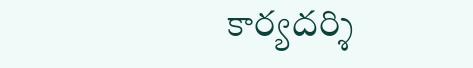కార్యదర్శి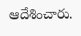ఆదేశించారు.